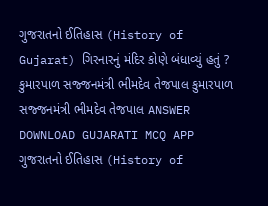ગુજરાતનો ઈતિહાસ (History of Gujarat) ગિરનારનું મંદિર કોણે બંધાવ્યું હતું ? કુમારપાળ સજ્જનમંત્રી ભીમદેવ તેજપાલ કુમારપાળ સજ્જનમંત્રી ભીમદેવ તેજપાલ ANSWER DOWNLOAD GUJARATI MCQ APP
ગુજરાતનો ઈતિહાસ (History of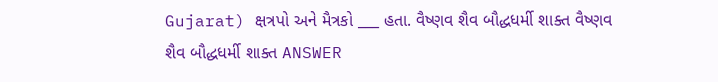Gujarat) ક્ષત્રપો અને મૈત્રકો ___ હતા. વૈષ્ણવ શૈવ બૌદ્ધધર્મી શાક્ત વૈષ્ણવ શૈવ બૌદ્ધધર્મી શાક્ત ANSWER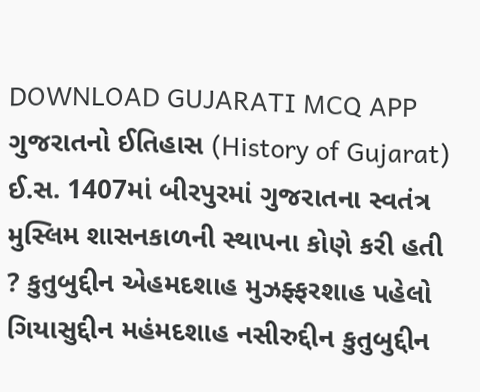DOWNLOAD GUJARATI MCQ APP
ગુજરાતનો ઈતિહાસ (History of Gujarat) ઈ.સ. 1407માં બીરપુરમાં ગુજરાતના સ્વતંત્ર મુસ્લિમ શાસનકાળની સ્થાપના કોણે કરી હતી ? કુતુબુદ્દીન એહમદશાહ મુઝફ્ફરશાહ પહેલો ગિયાસુદ્દીન મહંમદશાહ નસીરુદ્દીન કુતુબુદ્દીન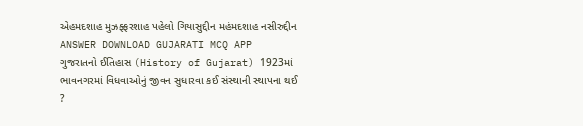એહમદશાહ મુઝફ્ફરશાહ પહેલો ગિયાસુદ્દીન મહંમદશાહ નસીરુદ્દીન ANSWER DOWNLOAD GUJARATI MCQ APP
ગુજરાતનો ઈતિહાસ (History of Gujarat) 1923માં ભાવનગરમાં વિધવાઓનું જીવન સુધારવા કઈ સંસ્થાની સ્થાપના થઈ ?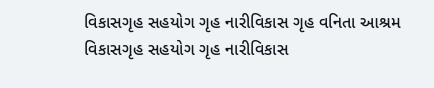વિકાસગૃહ સહયોગ ગૃહ નારીવિકાસ ગૃહ વનિતા આશ્રમ વિકાસગૃહ સહયોગ ગૃહ નારીવિકાસ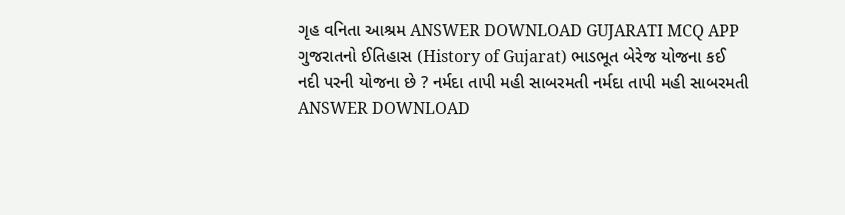ગૃહ વનિતા આશ્રમ ANSWER DOWNLOAD GUJARATI MCQ APP
ગુજરાતનો ઈતિહાસ (History of Gujarat) ભાડભૂત બેરેજ યોજના કઈ નદી પરની યોજના છે ? નર્મદા તાપી મહી સાબરમતી નર્મદા તાપી મહી સાબરમતી ANSWER DOWNLOAD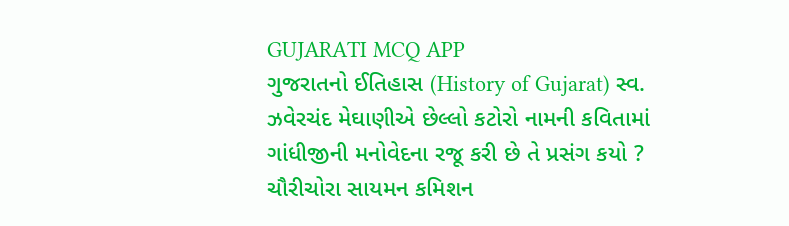GUJARATI MCQ APP
ગુજરાતનો ઈતિહાસ (History of Gujarat) સ્વ. ઝવેરચંદ મેઘાણીએ છેલ્લો કટોરો નામની કવિતામાં ગાંધીજીની મનોવેદના રજૂ કરી છે તે પ્રસંગ કયો ? ચૌરીચોરા સાયમન કમિશન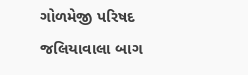ગોળમેજી પરિષદ જલિયાવાલા બાગ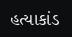હત્યાકાંડ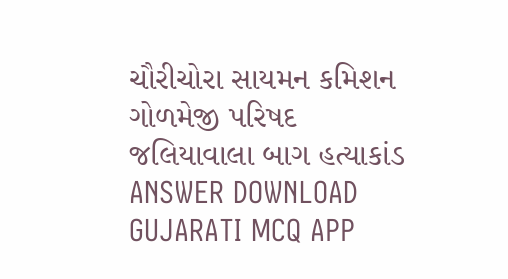ચૌરીચોરા સાયમન કમિશન ગોળમેજી પરિષદ જલિયાવાલા બાગ હત્યાકાંડ ANSWER DOWNLOAD GUJARATI MCQ APP